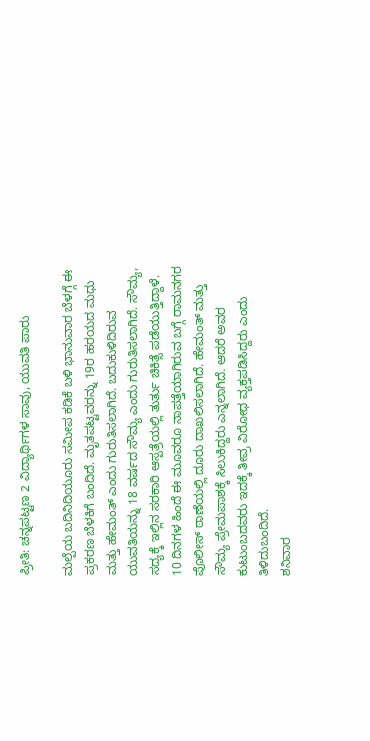ಪ್ರೀತಿ: ಚನ್ನಪಟ್ಟಣ 2 ವಿದ್ಯಾರ್ಥಿಗಳ ಸಾವು, ಯುವತಿ ಪಾರು

ಮಲ್ಪೆಯ ಬದಿನಿದಿಯೂರು ಸಮೀಪ ಕಡಿಕೆ ಬಳಿ ಭಾನುವಾರ ಬೆಳಗ್ಗೆ ಈ ಪ್ರಕರಣ ಬೆಳಕಿಗೆ ಬಂದಿದೆ. ಮೃತಪಟ್ಟವರನ್ನು 19ರ ಹರಯದ ಮಧು ಮತ್ತು ಹೇಮಂತ್ ಎಂದು ಗುರುತಿಸಲಾಗಿದೆ. ಬದುಕುಳಿದಿರುವ ಯುವತಿಯನ್ನು 18 ವರ್ಷದ ಸೌಮ್ಯ ಎಂದು ಗುರುತಿಸಲಾಗಿದೆ. ಸೌಮ್ಯ, ಸದ್ಯಕ್ಕೆ ಇಲ್ಲಿನ ಸರಕಾರಿ ಆಸ್ಪತ್ರೆಯಲ್ಲಿ ತುರ್ತು ಚಿಕಿತ್ಸೆ ಪಡೆಯುತ್ತಿದ್ದಾಳೆ.
10 ದಿನಗಳ ಹಿಂದೆ ಈ ಮೂವರೂ ನಾಪತ್ತೆಯಾಗಿರುವ ಬಗ್ಗೆ ರಾಮನಗರ ಪೊಲೀಸ್ ಠಾಣೆಯಲ್ಲಿ ದೂರು ದಾಖಲಿಸಲಾಗಿದೆ. ಹೇಮಂತ್ ಮತ್ತು ಸೌಮ್ಯ ಪ್ರೇಮಪಾಶಕ್ಕೆ ಸಿಲುಕಿದ್ದರು ಎನ್ನಲಾಗಿದೆ. ಆದರೆ ಅವರ ಕುಟುಂಬದವರು ಇದಕ್ಕೆ ತೀವ್ರ ವಿರೋಧ ವ್ಯಕ್ತಪಡಿಸಿದ್ದರು ಎಂದು ತಿಳಿದುಬಂದಿದೆ.
ಶನಿವಾರ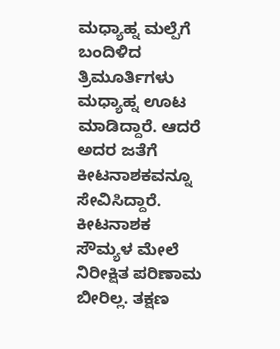ಮಧ್ಯಾಹ್ನ ಮಲ್ಪೆಗೆ ಬಂದಿಳಿದ ತ್ರಿಮೂರ್ತಿಗಳು ಮಧ್ಯಾಹ್ನ ಊಟ ಮಾಡಿದ್ದಾರೆ. ಆದರೆ ಅದರ ಜತೆಗೆ ಕೀಟನಾಶಕವನ್ನೂ ಸೇವಿಸಿದ್ದಾರೆ. ಕೀಟನಾಶಕ ಸೌಮ್ಯಳ ಮೇಲೆ ನಿರೀಕ್ಷಿತ ಪರಿಣಾಮ ಬೀರಿಲ್ಲ. ತಕ್ಷಣ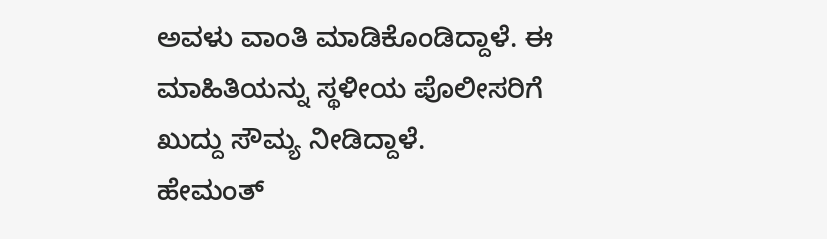ಅವಳು ವಾಂತಿ ಮಾಡಿಕೊಂಡಿದ್ದಾಳೆ. ಈ ಮಾಹಿತಿಯನ್ನು ಸ್ಥಳೀಯ ಪೊಲೀಸರಿಗೆ ಖುದ್ದು ಸೌಮ್ಯ ನೀಡಿದ್ದಾಳೆ.
ಹೇಮಂತ್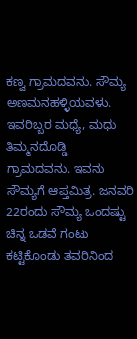ಕಣ್ವ ಗ್ರಾಮದವನು. ಸೌಮ್ಯ ಅಣಮನಹಳ್ಳಿಯವಳು. ಇವರಿಬ್ಬರ ಮಧ್ಯೆ, ಮಧು ತಿಮ್ಮನದೊಡ್ಡಿ ಗ್ರಾಮದವನು. ಇವನು ಸೌಮ್ಯಗೆ ಆಪ್ತಮಿತ್ರ. ಜನವರಿ 22ರಂದು ಸೌಮ್ಯ ಒಂದಷ್ಟು ಚಿನ್ನ ಒಡವೆ ಗಂಟು ಕಟ್ಟಿಕೊಂಡು ತವರಿನಿಂದ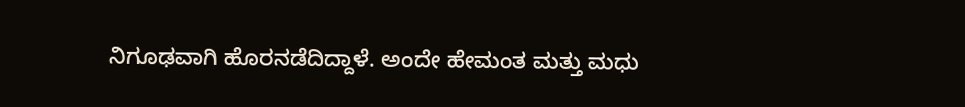ನಿಗೂಢವಾಗಿ ಹೊರನಡೆದಿದ್ದಾಳೆ. ಅಂದೇ ಹೇಮಂತ ಮತ್ತು ಮಧು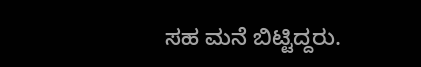ಸಹ ಮನೆ ಬಿಟ್ಟಿದ್ದರು.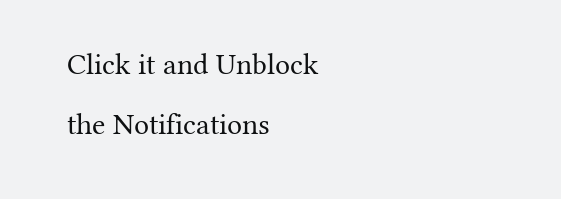Click it and Unblock the Notifications